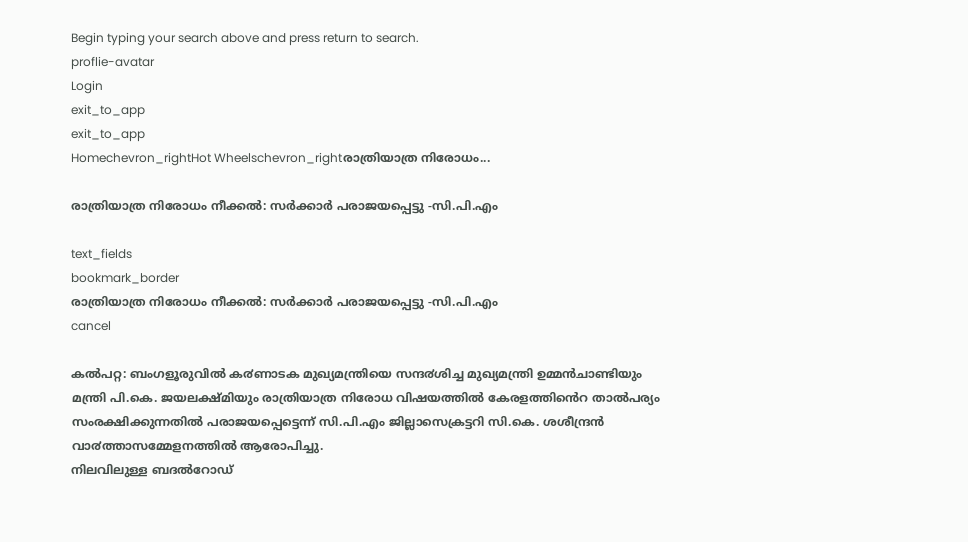Begin typing your search above and press return to search.
proflie-avatar
Login
exit_to_app
exit_to_app
Homechevron_rightHot Wheelschevron_rightരാത്രിയാത്ര നിരോധം...

രാത്രിയാത്ര നിരോധം നീക്കല്‍: സര്‍ക്കാര്‍ പരാജയപ്പെട്ടു -സി.പി.എം

text_fields
bookmark_border
രാത്രിയാത്ര നിരോധം നീക്കല്‍: സര്‍ക്കാര്‍ പരാജയപ്പെട്ടു -സി.പി.എം
cancel

കൽപറ്റ: ബംഗളൂരുവിൽ ക൪ണാടക മുഖ്യമന്ത്രിയെ സന്ദ൪ശിച്ച മുഖ്യമന്ത്രി ഉമ്മൻചാണ്ടിയും മന്ത്രി പി.കെ. ജയലക്ഷ്മിയും രാത്രിയാത്ര നിരോധ വിഷയത്തിൽ കേരളത്തിൻെറ താൽപര്യം സംരക്ഷിക്കുന്നതിൽ പരാജയപ്പെട്ടെന്ന് സി.പി.എം ജില്ലാസെക്രട്ടറി സി.കെ. ശശീന്ദ്രൻ വാ൪ത്താസമ്മേളനത്തിൽ ആരോപിച്ചു.
നിലവിലുള്ള ബദൽറോഡ്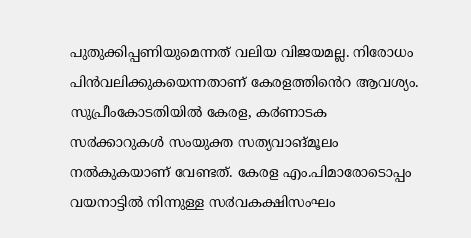പുതുക്കിപ്പണിയുമെന്നത് വലിയ വിജയമല്ല. നിരോധം പിൻവലിക്കുകയെന്നതാണ് കേരളത്തിൻെറ ആവശ്യം. സുപ്രീംകോടതിയിൽ കേരള, ക൪ണാടക സ൪ക്കാറുകൾ സംയുക്ത സത്യവാങ്മൂലം നൽകുകയാണ് വേണ്ടത്. കേരള എം.പിമാരോടൊപ്പം വയനാട്ടിൽ നിന്നുള്ള സ൪വകക്ഷിസംഘം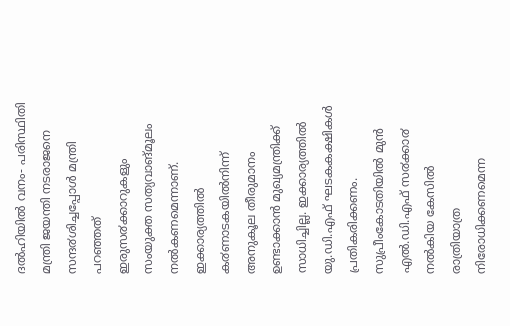ദൽഹിയിൽ വനം- പരിസ്ഥിതി മന്ത്രി ജയന്തി നടരാജനെ സന്ദ൪ശിച്ചപ്പോൾ മന്ത്രി പറഞ്ഞത് ഇരുസ൪ക്കാറുകളും സംയുക്ത സത്യവാങ്മൂലം നൽകണമെന്നാണ്. ഇക്കാര്യത്തിൽ ക൪ണാടകയിൽനിന്ന് അനുകൂല തീരുമാനം ഉണ്ടാക്കാൻ മുഖ്യമന്ത്രിക്ക് സാധിച്ചില്ല. ഇക്കാര്യത്തിൽ യു.ഡി.എഫ് ഘടകകക്ഷികൾ പ്രതികരിക്കണം.
സുപ്രീംകോടതിയിൽ മുൻ എൽ.ഡി.എഫ് സ൪ക്കാ൪ നൽകിയ കേസിൽ രാത്രിയാത്ര നിരോധിക്കണമെന്ന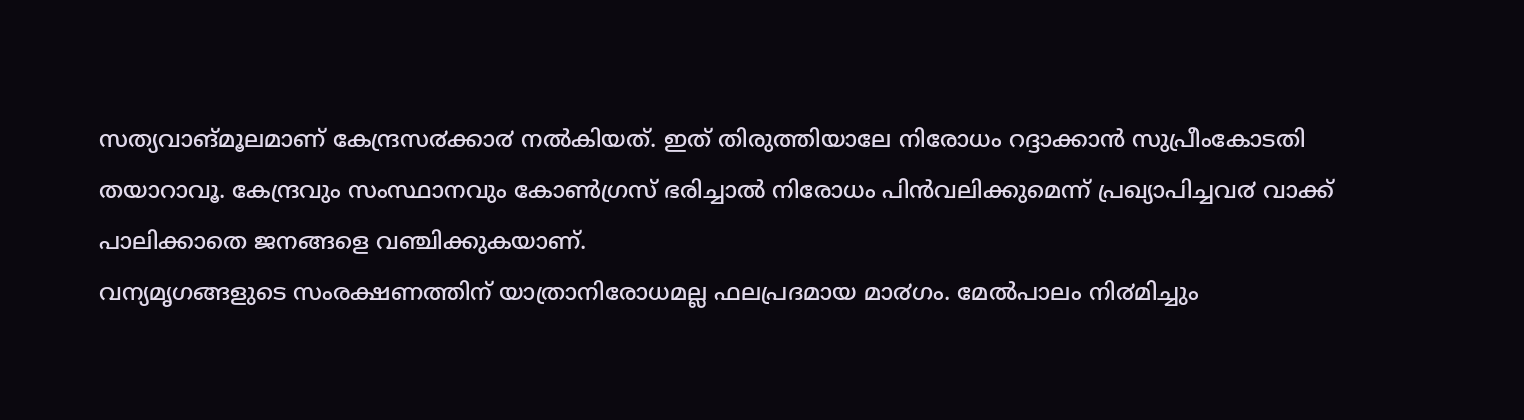സത്യവാങ്മൂലമാണ് കേന്ദ്രസ൪ക്കാ൪ നൽകിയത്. ഇത് തിരുത്തിയാലേ നിരോധം റദ്ദാക്കാൻ സുപ്രീംകോടതി തയാറാവൂ. കേന്ദ്രവും സംസ്ഥാനവും കോൺഗ്രസ് ഭരിച്ചാൽ നിരോധം പിൻവലിക്കുമെന്ന് പ്രഖ്യാപിച്ചവ൪ വാക്ക് പാലിക്കാതെ ജനങ്ങളെ വഞ്ചിക്കുകയാണ്.
വന്യമൃഗങ്ങളുടെ സംരക്ഷണത്തിന് യാത്രാനിരോധമല്ല ഫലപ്രദമായ മാ൪ഗം. മേൽപാലം നി൪മിച്ചും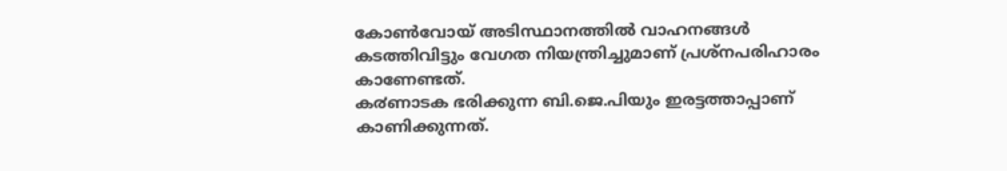കോൺവോയ് അടിസ്ഥാനത്തിൽ വാഹനങ്ങൾ കടത്തിവിട്ടും വേഗത നിയന്ത്രിച്ചുമാണ് പ്രശ്നപരിഹാരം കാണേണ്ടത്.
ക൪ണാടക ഭരിക്കുന്ന ബി.ജെ.പിയും ഇരട്ടത്താപ്പാണ് കാണിക്കുന്നത്.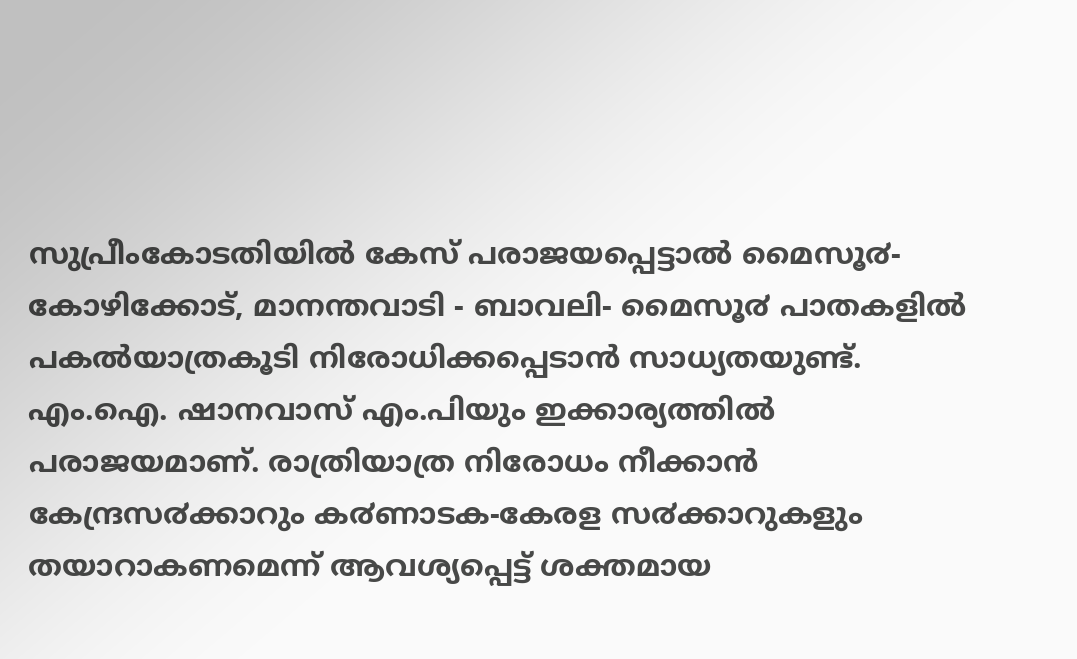സുപ്രീംകോടതിയിൽ കേസ് പരാജയപ്പെട്ടാൽ മൈസൂ൪-കോഴിക്കോട്, മാനന്തവാടി - ബാവലി- മൈസൂ൪ പാതകളിൽ പകൽയാത്രകൂടി നിരോധിക്കപ്പെടാൻ സാധ്യതയുണ്ട്.
എം.ഐ. ഷാനവാസ് എം.പിയും ഇക്കാര്യത്തിൽ പരാജയമാണ്. രാത്രിയാത്ര നിരോധം നീക്കാൻ കേന്ദ്രസ൪ക്കാറും ക൪ണാടക-കേരള സ൪ക്കാറുകളും തയാറാകണമെന്ന് ആവശ്യപ്പെട്ട് ശക്തമായ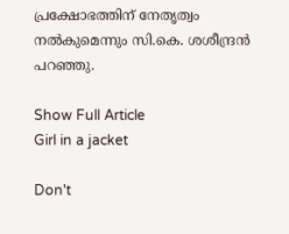പ്രക്ഷോഭത്തിന് നേതൃത്വം നൽകുമെന്നും സി.കെ. ശശീന്ദ്രൻ പറഞ്ഞു.

Show Full Article
Girl in a jacket

Don't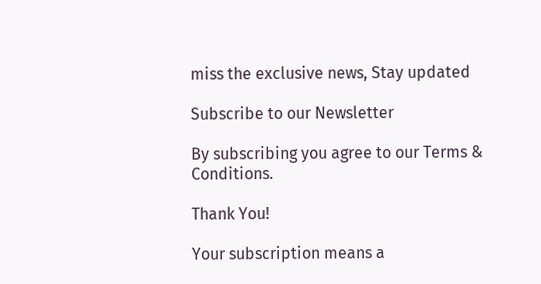miss the exclusive news, Stay updated

Subscribe to our Newsletter

By subscribing you agree to our Terms & Conditions.

Thank You!

Your subscription means a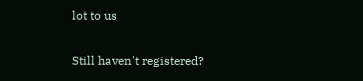lot to us

Still haven't registered?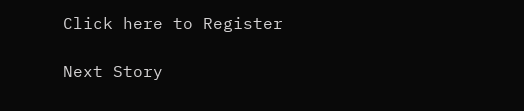Click here to Register

Next Story